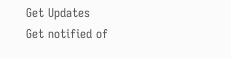Get Updates
Get notified of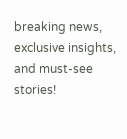breaking news, exclusive insights, and must-see stories!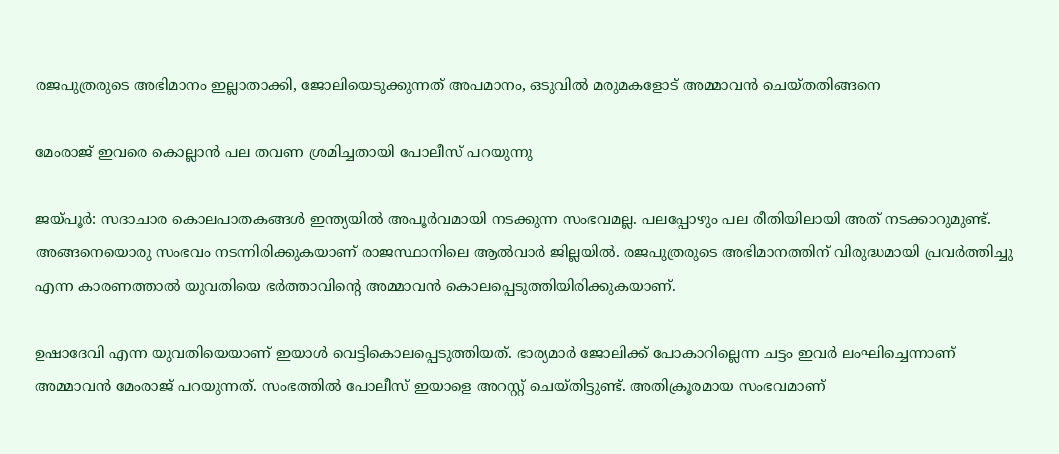രജപുത്രരുടെ അഭിമാനം ഇല്ലാതാക്കി, ജോലിയെടുക്കുന്നത് അപമാനം, ഒടുവില്‍ മരുമകളോട് അമ്മാവന്‍ ചെയ്തതിങ്ങനെ

മേംരാജ് ഇവരെ കൊല്ലാന്‍ പല തവണ ശ്രമിച്ചതായി പോലീസ് പറയുന്നു

ജയ്പൂര്‍: സദാചാര കൊലപാതകങ്ങള്‍ ഇന്ത്യയില്‍ അപൂര്‍വമായി നടക്കുന്ന സംഭവമല്ല. പലപ്പോഴും പല രീതിയിലായി അത് നടക്കാറുമുണ്ട്. അങ്ങനെയൊരു സംഭവം നടന്നിരിക്കുകയാണ് രാജസ്ഥാനിലെ ആല്‍വാര്‍ ജില്ലയില്‍. രജപുത്രരുടെ അഭിമാനത്തിന് വിരുദ്ധമായി പ്രവര്‍ത്തിച്ചു എന്ന കാരണത്താല്‍ യുവതിയെ ഭര്‍ത്താവിന്റെ അമ്മാവന്‍ കൊലപ്പെടുത്തിയിരിക്കുകയാണ്.

ഉഷാദേവി എന്ന യുവതിയെയാണ് ഇയാള്‍ വെട്ടികൊലപ്പെടുത്തിയത്. ഭാര്യമാര്‍ ജോലിക്ക് പോകാറില്ലെന്ന ചട്ടം ഇവര്‍ ലംഘിച്ചെന്നാണ് അമ്മാവന്‍ മേംരാജ് പറയുന്നത്. സംഭത്തില്‍ പോലീസ് ഇയാളെ അറസ്റ്റ് ചെയ്തിട്ടുണ്ട്. അതിക്രൂരമായ സംഭവമാണ്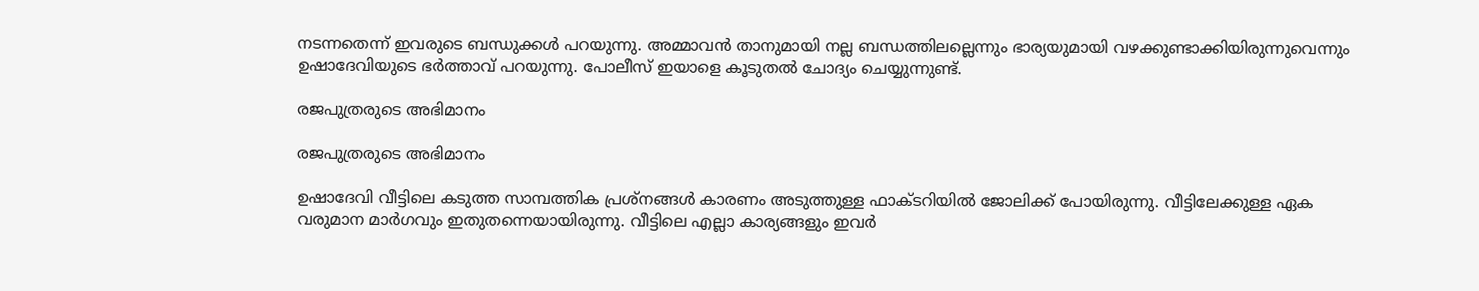നടന്നതെന്ന് ഇവരുടെ ബന്ധുക്കള്‍ പറയുന്നു. അമ്മാവന്‍ താനുമായി നല്ല ബന്ധത്തിലല്ലെന്നും ഭാര്യയുമായി വഴക്കുണ്ടാക്കിയിരുന്നുവെന്നും ഉഷാദേവിയുടെ ഭര്‍ത്താവ് പറയുന്നു. പോലീസ് ഇയാളെ കൂടുതല്‍ ചോദ്യം ചെയ്യുന്നുണ്ട്.

രജപുത്രരുടെ അഭിമാനം

രജപുത്രരുടെ അഭിമാനം

ഉഷാദേവി വീട്ടിലെ കടുത്ത സാമ്പത്തിക പ്രശ്‌നങ്ങള്‍ കാരണം അടുത്തുള്ള ഫാക്ടറിയില്‍ ജോലിക്ക് പോയിരുന്നു. വീട്ടിലേക്കുള്ള ഏക വരുമാന മാര്‍ഗവും ഇതുതന്നെയായിരുന്നു. വീട്ടിലെ എല്ലാ കാര്യങ്ങളും ഇവര്‍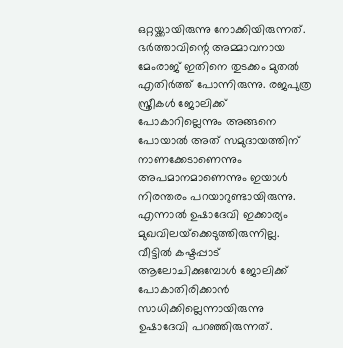ഒറ്റയ്ക്കായിരുന്നു നോക്കിയിരുന്നത്. ഭര്‍ത്താവിന്റെ അമ്മാവനായ മേംരാജ് ഇതിനെ തുടക്കം മുതല്‍ എതിര്‍ത്ത് പോന്നിരുന്നു. രജപുത്ര സ്ത്രീകള്‍ ജോലിക്ക് പോകാറില്ലെന്നും അങ്ങനെ പോയാല്‍ അത് സമുദായത്തിന് നാണക്കേടാണെന്നും അപമാനമാണെന്നും ഇയാള്‍ നിരന്തരം പറയാറുണ്ടായിരുന്നു. എന്നാല്‍ ഉഷാദേവി ഇക്കാര്യം മുഖവിലയ്‌ക്കെടുത്തിരുന്നില്ല. വീട്ടില്‍ കഷ്ടപ്പാട് ആലോചിക്കുമ്പോള്‍ ജോലിക്ക് പോകാതിരിക്കാന്‍ സാധിക്കില്ലെന്നായിരുന്നു ഉഷാദേവി പറഞ്ഞിരുന്നത്.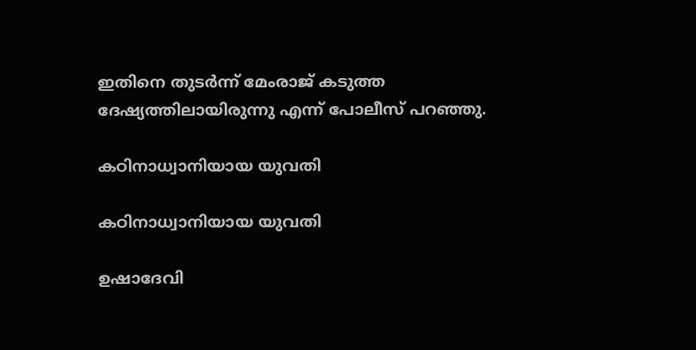ഇതിനെ തുടര്‍ന്ന് മേംരാജ് കടുത്ത ദേഷ്യത്തിലായിരുന്നു എന്ന് പോലീസ് പറഞ്ഞു.

കഠിനാധ്വാനിയായ യുവതി

കഠിനാധ്വാനിയായ യുവതി

ഉഷാദേവി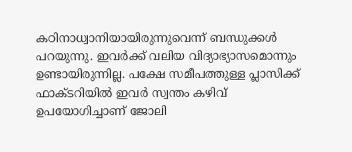കഠിനാധ്വാനിയായിരുന്നുവെന്ന് ബന്ധുക്കള്‍ പറയുന്നു. ഇവര്‍ക്ക് വലിയ വിദ്യാഭ്യാസമൊന്നും ഉണ്ടായിരുന്നില്ല. പക്ഷേ സമീപത്തുള്ള പ്ലാസിക്ക് ഫാക്ടറിയില്‍ ഇവര്‍ സ്വന്തം കഴിവ് ഉപയോഗിച്ചാണ് ജോലി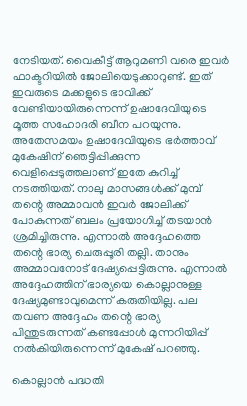നേടിയത്. വൈകീട്ട് ആറുമണി വരെ ഇവര്‍ ഫാക്ടറിയില്‍ ജോലിയെടുക്കാറുണ്ട്. ഇത് ഇവരുടെ മക്കളുടെ ഭാവിക്ക് വേണ്ടിയായിരുന്നെന്ന് ഉഷാദേവിയുടെ മൂത്ത സഹോദരി ബീന പറയുന്നു. അതേസമയം ഉഷാദേവിയുടെ ഭര്‍ത്താവ് മുകേഷിന് ഞെട്ടിപ്പിക്കുന്ന വെളിപ്പെടുത്തലാണ് ഇതേ കുറിച്ച് നടത്തിയത്. നാലു മാസങ്ങള്‍ക്ക് മുമ്പ് തന്റെ അമ്മാവന്‍ ഇവര്‍ ജോലിക്ക് പോകുന്നത് ബലം പ്രയോഗിച്ച് തടയാന്‍ ശ്രമിച്ചിരുന്നു. എന്നാല്‍ അദ്ദേഹത്തെ തന്റെ ഭാര്യ ചെരുപ്പൂരി തല്ലി. താനും അമ്മാവനോട് ദേഷ്യപ്പെട്ടിരുന്നു. എന്നാല്‍ അദ്ദേഹത്തിന് ഭാര്യയെ കൊല്ലാനുള്ള ദേഷ്യമുണ്ടാവുമെന്ന് കരുതിയില്ല. പല തവണ അദ്ദേഹം തന്റെ ഭാര്യ പിന്തുടരുന്നത് കണ്ടപ്പോള്‍ മുന്നറിയിപ്പ് നല്‍കിയിരുന്നെന്ന് മുകേഷ് പറഞ്ഞു.

കൊല്ലാന്‍ പദ്ധതി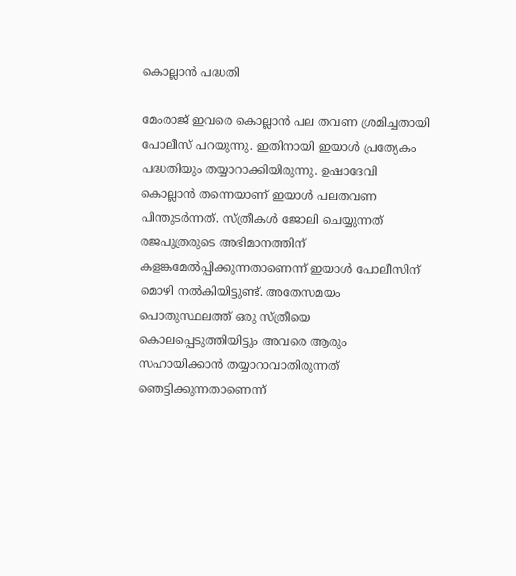കൊല്ലാന്‍ പദ്ധതി

മേംരാജ് ഇവരെ കൊല്ലാന്‍ പല തവണ ശ്രമിച്ചതായി പോലീസ് പറയുന്നു. ഇതിനായി ഇയാള്‍ പ്രത്യേകം പദ്ധതിയും തയ്യാറാക്കിയിരുന്നു. ഉഷാദേവി കൊല്ലാന്‍ തന്നെയാണ് ഇയാള്‍ പലതവണ പിന്തുടര്‍ന്നത്. സ്ത്രീകള്‍ ജോലി ചെയ്യുന്നത് രജപുത്രരുടെ അഭിമാനത്തിന് കളങ്കമേല്‍പ്പിക്കുന്നതാണെന്ന് ഇയാള്‍ പോലീസിന് മൊഴി നല്‍കിയിട്ടുണ്ട്. അതേസമയം പൊതുസ്ഥലത്ത് ഒരു സ്ത്രീയെ കൊലപ്പെടുത്തിയിട്ടും അവരെ ആരും സഹായിക്കാന്‍ തയ്യാറാവാതിരുന്നത് ഞെട്ടിക്കുന്നതാണെന്ന്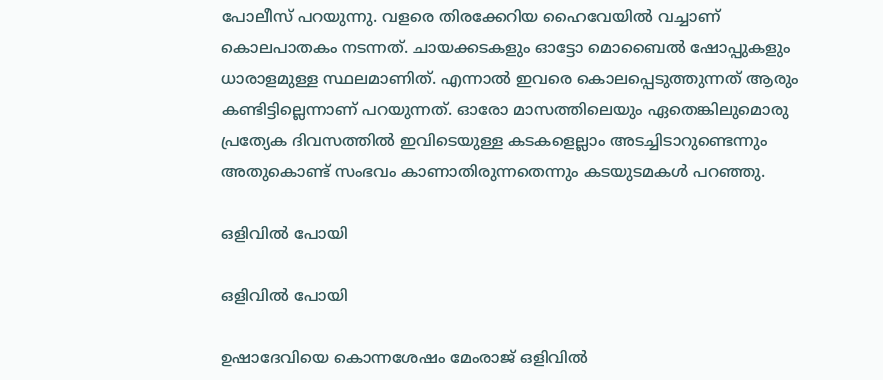പോലീസ് പറയുന്നു. വളരെ തിരക്കേറിയ ഹൈവേയില്‍ വച്ചാണ് കൊലപാതകം നടന്നത്. ചായക്കടകളും ഓട്ടോ മൊബൈല്‍ ഷോപ്പുകളും ധാരാളമുള്ള സ്ഥലമാണിത്. എന്നാല്‍ ഇവരെ കൊലപ്പെടുത്തുന്നത് ആരും കണ്ടിട്ടില്ലെന്നാണ് പറയുന്നത്. ഓരോ മാസത്തിലെയും ഏതെങ്കിലുമൊരു പ്രത്യേക ദിവസത്തില്‍ ഇവിടെയുള്ള കടകളെല്ലാം അടച്ചിടാറുണ്ടെന്നും അതുകൊണ്ട് സംഭവം കാണാതിരുന്നതെന്നും കടയുടമകള്‍ പറഞ്ഞു.

ഒളിവില്‍ പോയി

ഒളിവില്‍ പോയി

ഉഷാദേവിയെ കൊന്നശേഷം മേംരാജ് ഒളിവില്‍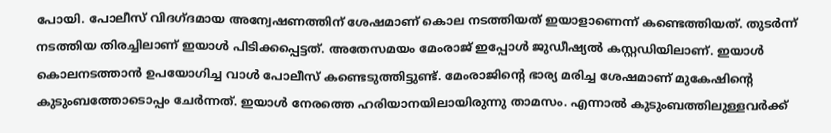പോയി. പോലീസ് വിദഗ്ദമായ അന്വേഷണത്തിന് ശേഷമാണ് കൊല നടത്തിയത് ഇയാളാണെന്ന് കണ്ടെത്തിയത്. തുടര്‍ന്ന് നടത്തിയ തിരച്ചിലാണ് ഇയാള്‍ പിടിക്കപ്പെട്ടത്. അതേസമയം മേംരാജ് ഇപ്പോള്‍ ജുഡീഷ്യല്‍ കസ്റ്റഡിയിലാണ്. ഇയാള്‍ കൊലനടത്താന്‍ ഉപയോഗിച്ച വാള്‍ പോലീസ് കണ്ടെടുത്തിട്ടുണ്ട്. മേംരാജിന്റെ ഭാര്യ മരിച്ച ശേഷമാണ് മുകേഷിന്റെ കുടുംബത്തോടൊപ്പം ചേര്‍ന്നത്. ഇയാള്‍ നേരത്തെ ഹരിയാനയിലായിരുന്നു താമസം. എന്നാല്‍ കുടുംബത്തിലുള്ളവര്‍ക്ക്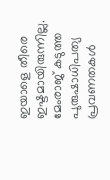ഇയാളെ തീരെ ഇഷ്ടമായിരുന്നില്ല. മേംരാജ് കടുത്ത പുരുഷാധിപത്യ പ്രവണതകള്‍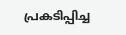പ്രകടിപ്പിച്ച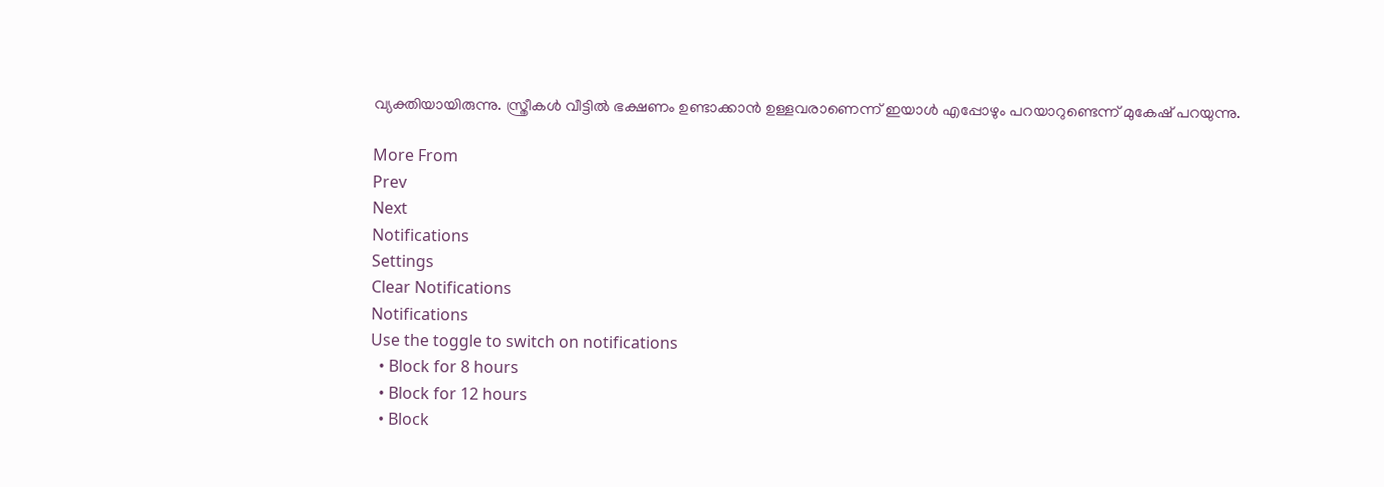വ്യക്തിയായിരുന്നു. സ്ത്രീകള്‍ വീട്ടില്‍ ഭക്ഷണം ഉണ്ടാക്കാന്‍ ഉള്ളവരാണെന്ന് ഇയാള്‍ എപ്പോഴും പറയാറുണ്ടെന്ന് മുകേഷ് പറയുന്നു.

More From
Prev
Next
Notifications
Settings
Clear Notifications
Notifications
Use the toggle to switch on notifications
  • Block for 8 hours
  • Block for 12 hours
  • Block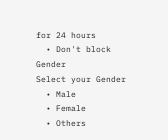for 24 hours
  • Don't block
Gender
Select your Gender
  • Male
  • Female
  • Others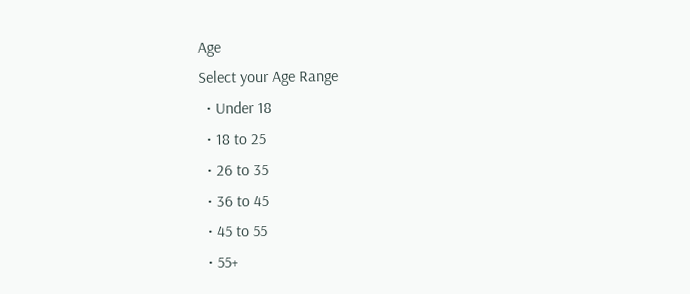Age
Select your Age Range
  • Under 18
  • 18 to 25
  • 26 to 35
  • 36 to 45
  • 45 to 55
  • 55+